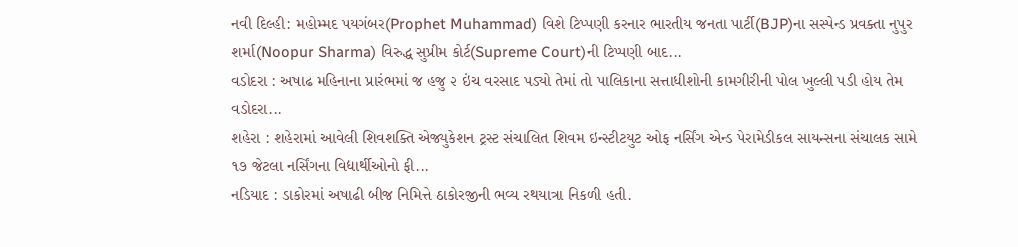નવી દિલ્હી: મહોમ્મદ પયગંબર(Prophet Muhammad) વિશે ટિપ્પણી કરનાર ભારતીય જનતા પાર્ટી(BJP)ના સસ્પેન્ડ પ્રવક્તા નુપુર શર્મા(Noopur Sharma) વિરુદ્ધ સુપ્રીમ કોર્ટ(Supreme Court)ની ટિપ્પણી બાદ...
વડોદરા : અષાઢ મહિનાના પ્રારંભમાં જ હજુ ૨ ઇંચ વરસાદ પડ્યો તેમાં તો પાલિકાના સત્તાધીશોની કામગીરીની પોલ ખુલ્લી પડી હોય તેમ વડોદરા...
શહેરા : શહેરામાં આવેલી શિવશક્તિ એજ્યુકેશન ટ્રસ્ટ સંચાલિત શિવમ ઇન્સ્ટીટયુટ ઓફ નર્સિંગ એન્ડ પેરામેડીકલ સાયન્સના સંચાલક સામે ૧૭ જેટલા નર્સિંગના વિદ્યાર્થીઓનો ફી...
નડિયાદ : ડાકોરમાં અષાઢી બીજ નિમિત્તે ઠાકોરજીની ભવ્ય રથયાત્રા નિકળી હતી.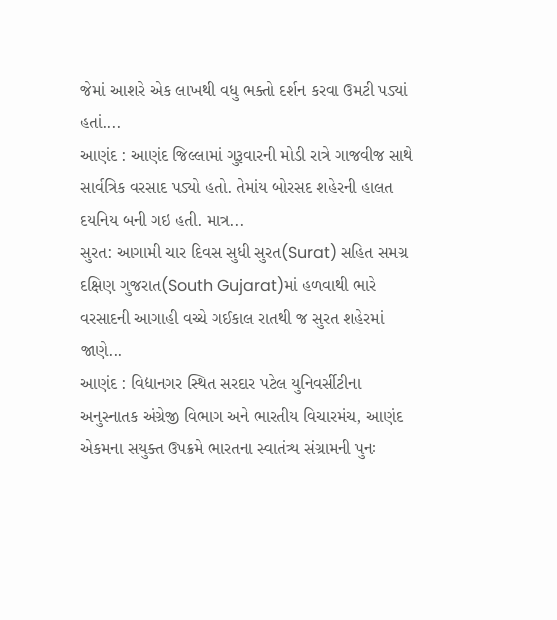જેમાં આશરે એક લાખથી વધુ ભક્તો દર્શન કરવા ઉમટી પડ્યાં હતાં....
આણંદ : આણંદ જિલ્લામાં ગુરૂવારની મોડી રાત્રે ગાજવીજ સાથે સાર્વત્રિક વરસાદ પડ્યો હતો. તેમાંય બોરસદ શહેરની હાલત દયનિય બની ગઇ હતી. માત્ર...
સુરત: આગામી ચાર દિવસ સુધી સુરત(Surat) સહિત સમગ્ર દક્ષિણ ગુજરાત(South Gujarat)માં હળવાથી ભારે વરસાદની આગાહી વચ્ચે ગઈકાલ રાતથી જ સુરત શહેરમાં જાણે...
આણંદ : વિદ્યાનગર સ્થિત સરદાર પટેલ યુનિવર્સીટીના અનુસ્નાતક અંગ્રેજી વિભાગ અને ભારતીય વિચારમંચ, આણંદ એકમના સયુક્ત ઉપક્રમે ભારતના સ્વાતંત્ર્ય સંગ્રામની પુનઃ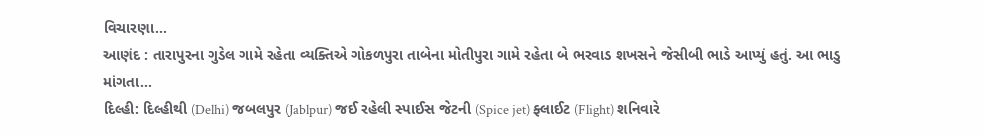વિચારણા...
આણંદ : તારાપુરના ગુડેલ ગામે રહેતા વ્યક્તિએ ગોકળપુરા તાબેના મોતીપુરા ગામે રહેતા બે ભરવાડ શખસને જેસીબી ભાડે આપ્યું હતું. આ ભાડુ માંગતા...
દિલ્હી: દિલ્હીથી (Delhi) જબલપુર (Jablpur) જઈ રહેલી સ્પાઈસ જેટની (Spice jet) ફ્લાઈટ (Flight) શનિવારે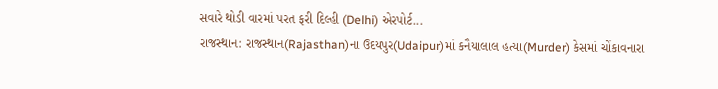સવારે થોડી વારમાં પરત ફરી દિલ્હી (Delhi) એરપોર્ટ...
રાજસ્થાન: રાજસ્થાન(Rajasthan)ના ઉદયપુર(Udaipur)માં કનૈયાલાલ હત્યા(Murder) કેસમાં ચોંકાવનારા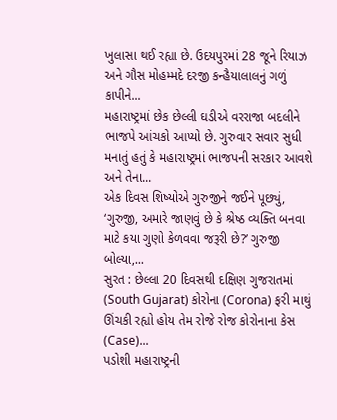ખુલાસા થઈ રહ્યા છે. ઉદયપુરમાં 28 જૂને રિયાઝ અને ગૌસ મોહમ્મદે દરજી કન્હૈયાલાલનું ગળું કાપીને...
મહારાષ્ટ્રમાં છેક છેલ્લી ઘડીએ વરરાજા બદલીને ભાજપે આંચકો આપ્યો છે. ગુરુવાર સવાર સુધી મનાતું હતું કે મહારાષ્ટ્રમાં ભાજપની સરકાર આવશે અને તેના...
એક દિવસ શિષ્યોએ ગુરુજીને જઈને પૂછ્યું, ‘ગુરુજી, અમારે જાણવું છે કે શ્રેષ્ઠ વ્યક્તિ બનવા માટે કયા ગુણો કેળવવા જરૂરી છે?’ ગુરુજી બોલ્યા,...
સુરત : છેલ્લા 20 દિવસથી દક્ષિણ ગુજરાતમાં (South Gujarat) કોરોના (Corona) ફરી માથું ઊંચકી રહ્યો હોય તેમ રોજે રોજ કોરોનાના કેસ (Case)...
પડોશી મહારાષ્ટ્રની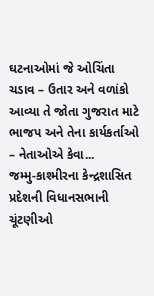ઘટનાઓમાં જે ઓચિંતા ચડાવ – ઉતાર અને વળાંકો આવ્યા તે જોતા ગુજરાત માટે ભાજપ અને તેના કાર્યકર્તાઓ – નેતાઓએ કેવા...
જમ્મુ-કાશ્મીરના કેન્દ્રશાસિત પ્રદેશની વિધાનસભાની ચૂંટણીઓ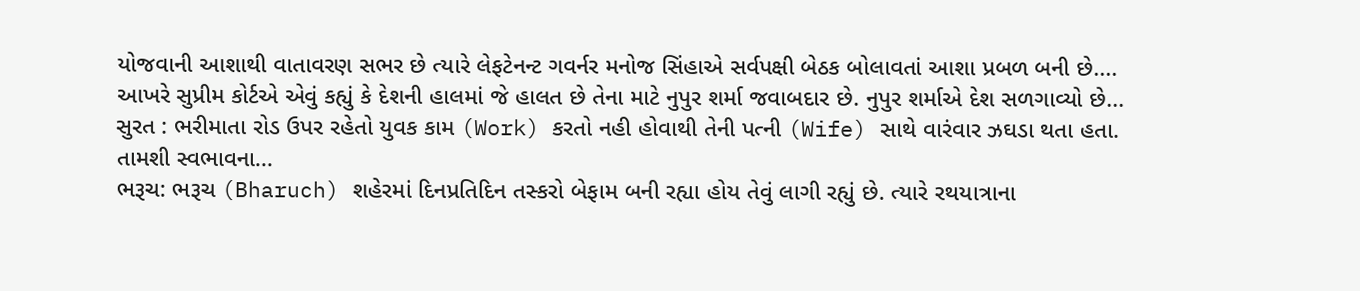યોજવાની આશાથી વાતાવરણ સભર છે ત્યારે લેફટેનન્ટ ગવર્નર મનોજ સિંહાએ સર્વપક્ષી બેઠક બોલાવતાં આશા પ્રબળ બની છે....
આખરે સુપ્રીમ કોર્ટએ એવું કહ્યું કે દેશની હાલમાં જે હાલત છે તેના માટે નુપુર શર્મા જવાબદાર છે. નુપુર શર્માએ દેશ સળગાવ્યો છે...
સુરત : ભરીમાતા રોડ ઉપર રહેતો યુવક કામ (Work) કરતો નહી હોવાથી તેની પત્ની (Wife) સાથે વારંવાર ઝઘડા થતા હતા. તામશી સ્વભાવના...
ભરૂચ: ભરૂચ (Bharuch) શહેરમાં દિનપ્રતિદિન તસ્કરો બેફામ બની રહ્યા હોય તેવું લાગી રહ્યું છે. ત્યારે રથયાત્રાના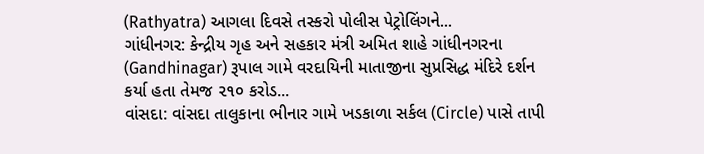(Rathyatra) આગલા દિવસે તસ્કરો પોલીસ પેટ્રોલિંગને...
ગાંધીનગર: કેન્દ્રીય ગૃહ અને સહકાર મંત્રી અમિત શાહે ગાંધીનગરના (Gandhinagar) રૂપાલ ગામે વરદાયિની માતાજીના સુપ્રસિદ્ધ મંદિરે દર્શન કર્યા હતા તેમજ ૨૧૦ કરોડ...
વાંસદા: વાંસદા તાલુકાના ભીનાર ગામે ખડકાળા સર્કલ (Circle) પાસે તાપી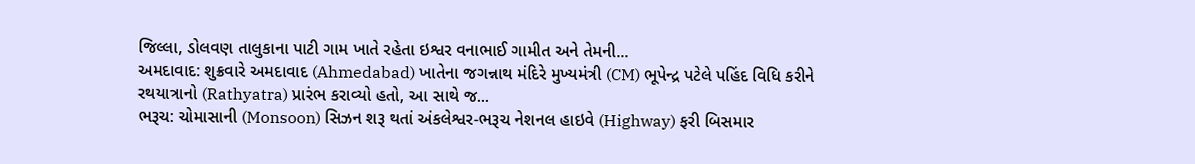જિલ્લા, ડોલવણ તાલુકાના પાટી ગામ ખાતે રહેતા ઇશ્વર વનાભાઈ ગામીત અને તેમની...
અમદાવાદ: શુક્રવારે અમદાવાદ (Ahmedabad) ખાતેના જગન્નાથ મંદિરે મુખ્યમંત્રી (CM) ભૂપેન્દ્ર પટેલે પહિંદ વિધિ કરીને રથયાત્રાનો (Rathyatra) પ્રારંભ કરાવ્યો હતો, આ સાથે જ...
ભરૂચ: ચોમાસાની (Monsoon) સિઝન શરૂ થતાં અંકલેશ્વર-ભરૂચ નેશનલ હાઇવે (Highway) ફરી બિસમાર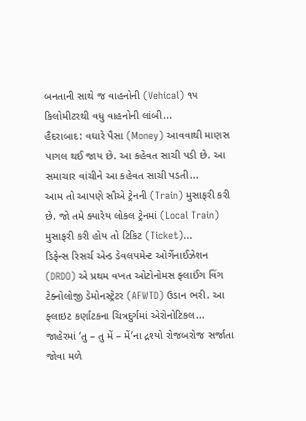બનતાની સાથે જ વાહનોની (Vehical) ૧૫ કિલોમીટરથી વધુ વાહનોની લાંબી...
હૈદરાબાદ: વઘારે પૈસા (Money) આવવાથી માણસ પાગલ થઈ જાય છે. આ કહેવત સાચી પડી છે. આ સમાચાર વાંચીને આ કહેવત સાચી પડતી...
આમ તો આપણે સૌએ ટ્રેનની (Train) મુસાફરી કરી છે. જો તમે ક્યારેય લોકલ ટ્રેનમાં (Local Train) મુસાફરી કરી હોય તો ટિકિટ (Ticket)...
ડિફેન્સ રિસર્ચ એન્ડ ડેવલપમેન્ટ ઓર્ગેનાઈઝેશન (DRDO) એ પ્રથમ વખત ઓટોનોમસ ફ્લાઈંગ વિંગ ટેક્નોલોજી ડેમોનસ્ટ્રેટર (AFWTD) ઉડાન ભરી. આ ફ્લાઇટ કર્ણાટકના ચિત્રદુર્ગમાં એરોનોટિકલ...
જાહેરમાં ‘તુ – તુ મેં – મેં’ના દ્રશ્યો રોજબરોજ સર્જાતા જોવા મળે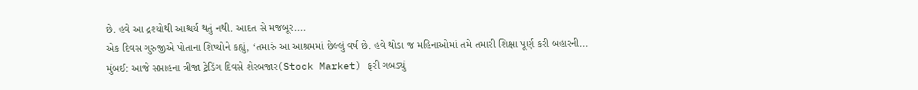છે. હવે આ દ્રશ્યોથી આશ્ચર્ય થતું નથી. આદત સે મજબૂર....
એક દિવસ ગુરુજીએ પોતાના શિષ્યોને કહ્યું, ‘તમારું આ આશ્રમમાં છેલ્લું વર્ષ છે. હવે થોડા જ મહિનાઓમાં તમે તમારી શિક્ષા પૂર્ણ કરી બહારની...
મુંબઈ: આજે સપ્તાહના ત્રીજા ટ્રેડિંગ દિવસે શેરબજાર(Stock Market) ફરી ગબડ્યું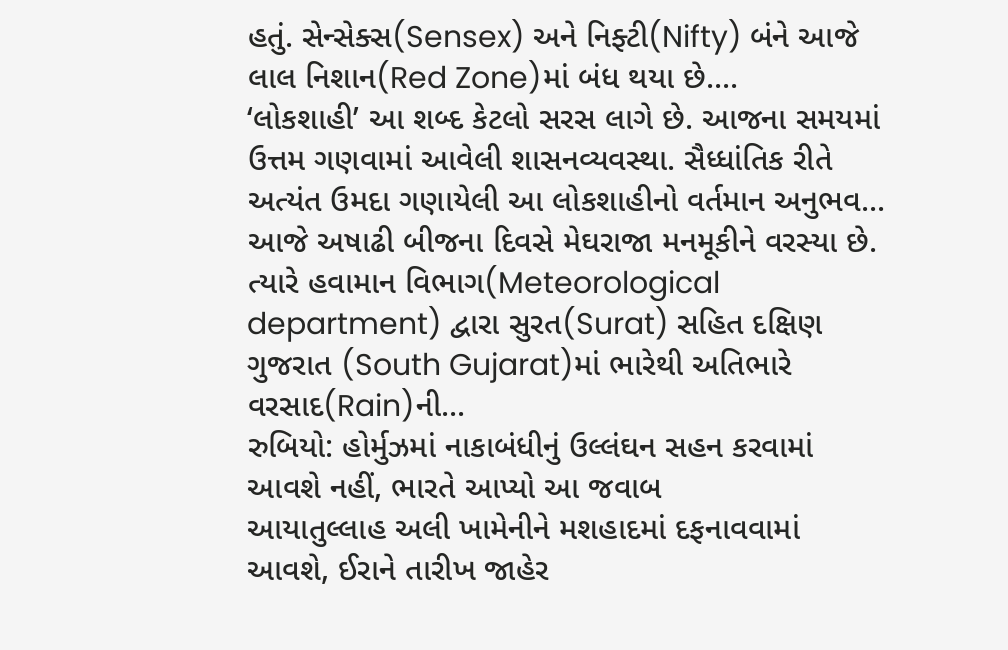હતું. સેન્સેક્સ(Sensex) અને નિફ્ટી(Nifty) બંને આજે લાલ નિશાન(Red Zone)માં બંધ થયા છે....
‘લોકશાહી’ આ શબ્દ કેટલો સરસ લાગે છે. આજના સમયમાં ઉત્તમ ગણવામાં આવેલી શાસનવ્યવસ્થા. સૈધ્ધાંતિક રીતે અત્યંત ઉમદા ગણાયેલી આ લોકશાહીનો વર્તમાન અનુભવ...
આજે અષાઢી બીજના દિવસે મેઘરાજા મનમૂકીને વરસ્યા છે. ત્યારે હવામાન વિભાગ(Meteorological department) દ્વારા સુરત(Surat) સહિત દક્ષિણ ગુજરાત (South Gujarat)માં ભારેથી અતિભારે વરસાદ(Rain)ની...
રુબિયો: હોર્મુઝમાં નાકાબંધીનું ઉલ્લંઘન સહન કરવામાં આવશે નહીં, ભારતે આપ્યો આ જવાબ
આયાતુલ્લાહ અલી ખામેનીને મશહાદમાં દફનાવવામાં આવશે, ઈરાને તારીખ જાહેર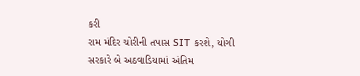કરી
રામ મંદિર ચોરીની તપાસ SIT કરશે, યોગી સરકારે બે અઠવાડિયામાં અંતિમ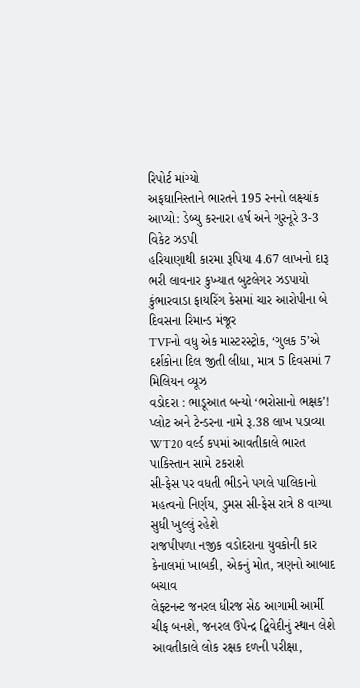રિપોર્ટ માંગ્યો
અફઘાનિસ્તાને ભારતને 195 રનનો લક્ષ્યાંક આપ્યો: ડેબ્યુ કરનારા હર્ષ અને ગુરનૂરે 3-3 વિકેટ ઝડપી
હરિયાણાથી કારમા રૂપિયા 4.67 લાખનો દારૂ ભરી લાવનાર કુખ્યાત બુટલેગર ઝડપાયો
કુંભારવાડા ફાયરિંગ કેસમાં ચાર આરોપીના બે દિવસના રિમાન્ડ મંજૂર
TVFનો વધુ એક માસ્ટરસ્ટ્રોક, ‘ગુલક 5’એ દર્શકોના દિલ જીતી લીધા, માત્ર 5 દિવસમાં 7 મિલિયન વ્યૂઝ
વડોદરા : ભાડૂઆત બન્યો ‘ભરોસાનો ભક્ષક’! પ્લોટ અને ટેન્ડરના નામે રૂ.38 લાખ પડાવ્યા
WT20 વર્લ્ડ કપમાં આવતીકાલે ભારત પાકિસ્તાન સામે ટકરાશે
સી-ફેસ પર વધતી ભીડને પગલે પાલિકાનો મહત્વનો નિર્ણય, ડુમસ સી-ફેસ રાત્રે 8 વાગ્યા સુધી ખુલ્લું રહેશે
રાજપીપળા નજીક વડોદરાના યુવકોની કાર કેનાલમાં ખાબકી, એકનું મોત, ત્રણનો આબાદ બચાવ
લેફ્ટનન્ટ જનરલ ધીરજ સેઠ આગામી આર્મી ચીફ બનશે, જનરલ ઉપેન્દ્ર દ્વિવેદીનું સ્થાન લેશે
આવતીકાલે લોક રક્ષક દળની પરીક્ષા,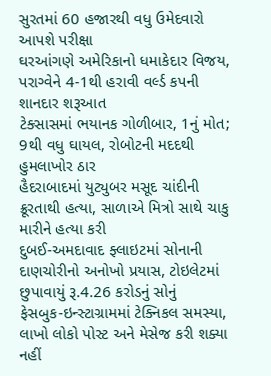સુરતમાં 60 હજારથી વધુ ઉમેદવારો આપશે પરીક્ષા
ઘરઆંગણે અમેરિકાનો ધમાકેદાર વિજય, પરાગ્વેને 4-1થી હરાવી વર્લ્ડ કપની શાનદાર શરૂઆત
ટેક્સાસમાં ભયાનક ગોળીબાર, 1નું મોત; 9થી વધુ ઘાયલ, રોબોટની મદદથી હુમલાખોર ઠાર
હૈદરાબાદમાં યુટ્યુબર મસૂદ ચાંદીની ક્રૂરતાથી હત્યા, સાળાએ મિત્રો સાથે ચાકુ મારીને હત્યા કરી
દુબઈ-અમદાવાદ ફ્લાઇટમાં સોનાની દાણચોરીનો અનોખો પ્રયાસ, ટોઇલેટમાં છુપાવાયું રૂ.4.26 કરોડનું સોનું
ફેસબુક-ઇન્સ્ટાગ્રામમાં ટેક્નિકલ સમસ્યા, લાખો લોકો પોસ્ટ અને મેસેજ કરી શક્યા નહીં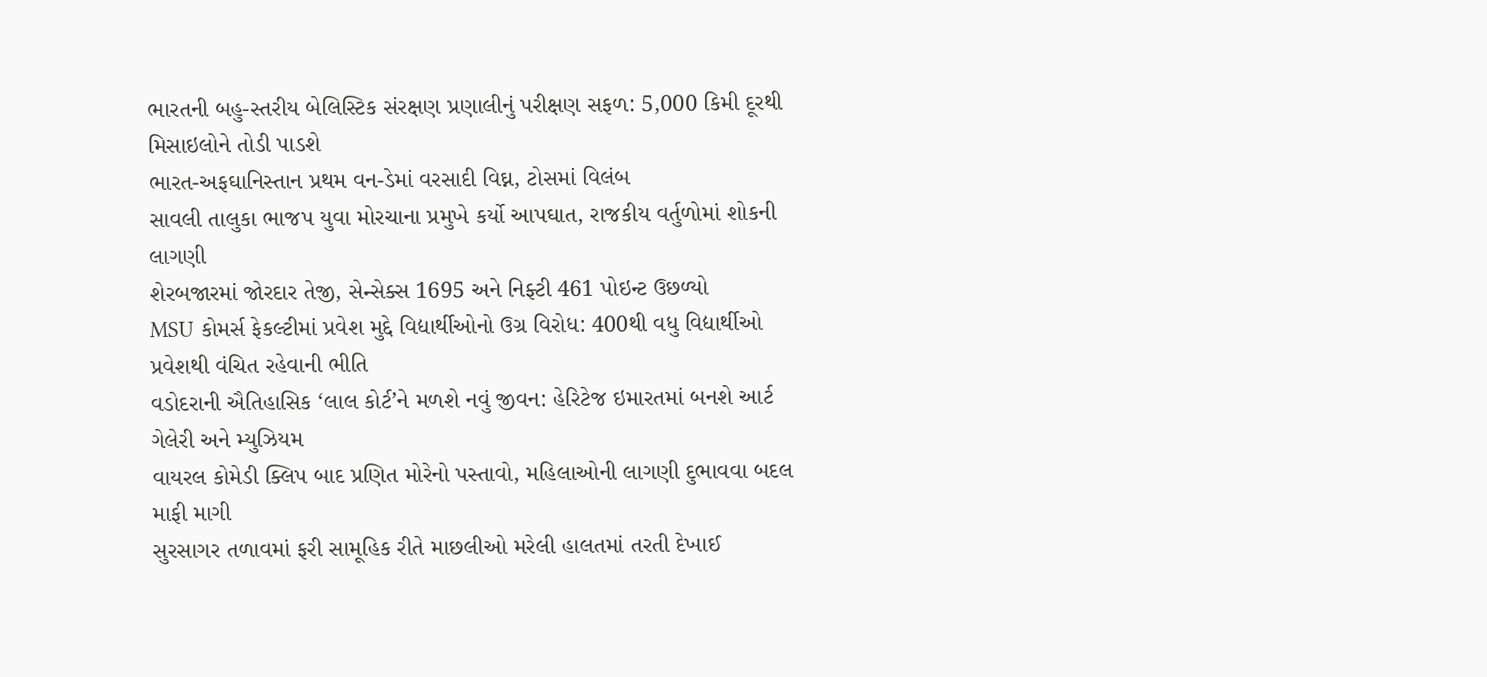ભારતની બહુ-સ્તરીય બેલિસ્ટિક સંરક્ષણ પ્રણાલીનું પરીક્ષણ સફળ: 5,000 કિમી દૂરથી મિસાઇલોને તોડી પાડશે
ભારત-અફઘાનિસ્તાન પ્રથમ વન-ડેમાં વરસાદી વિઘ્ન, ટોસમાં વિલંબ
સાવલી તાલુકા ભાજપ યુવા મોરચાના પ્રમુખે કર્યો આપઘાત, રાજકીય વર્તુળોમાં શોકની લાગણી
શેરબજારમાં જોરદાર તેજી, સેન્સેક્સ 1695 અને નિફ્ટી 461 પોઇન્ટ ઉછળ્યો
MSU કોમર્સ ફેકલ્ટીમાં પ્રવેશ મુદ્દે વિદ્યાર્થીઓનો ઉગ્ર વિરોધ: 400થી વધુ વિદ્યાર્થીઓ પ્રવેશથી વંચિત રહેવાની ભીતિ
વડોદરાની ઐતિહાસિક ‘લાલ કોર્ટ’ને મળશે નવું જીવન: હેરિટેજ ઇમારતમાં બનશે આર્ટ ગેલેરી અને મ્યુઝિયમ
વાયરલ કોમેડી ક્લિપ બાદ પ્રણિત મોરેનો પસ્તાવો, મહિલાઓની લાગણી દુભાવવા બદલ માફી માગી
સુરસાગર તળાવમાં ફરી સામૂહિક રીતે માછલીઓ મરેલી હાલતમાં તરતી દેખાઈ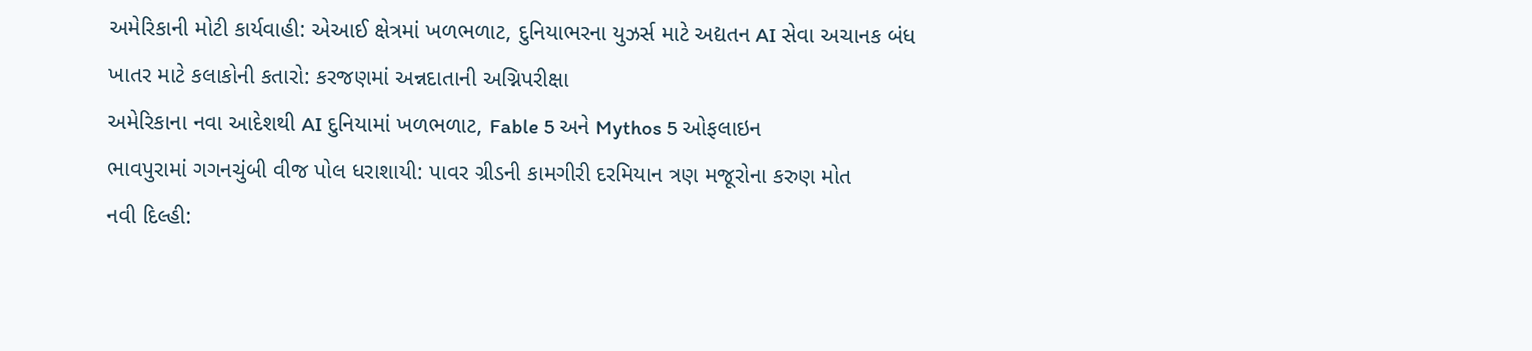અમેરિકાની મોટી કાર્યવાહી: એઆઈ ક્ષેત્રમાં ખળભળાટ, દુનિયાભરના યુઝર્સ માટે અદ્યતન AI સેવા અચાનક બંધ
ખાતર માટે કલાકોની કતારો: કરજણમાં અન્નદાતાની અગ્નિપરીક્ષા
અમેરિકાના નવા આદેશથી AI દુનિયામાં ખળભળાટ, Fable 5 અને Mythos 5 ઓફલાઇન
ભાવપુરામાં ગગનચુંબી વીજ પોલ ધરાશાયી: પાવર ગ્રીડની કામગીરી દરમિયાન ત્રણ મજૂરોના કરુણ મોત
નવી દિલ્હી: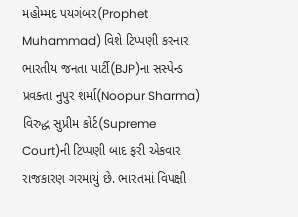મહોમ્મદ પયગંબર(Prophet Muhammad) વિશે ટિપ્પણી કરનાર ભારતીય જનતા પાર્ટી(BJP)ના સસ્પેન્ડ પ્રવક્તા નુપુર શર્મા(Noopur Sharma) વિરુદ્ધ સુપ્રીમ કોર્ટ(Supreme Court)ની ટિપ્પણી બાદ ફરી એકવાર રાજકારણ ગરમાયું છે. ભારતમાં વિપક્ષી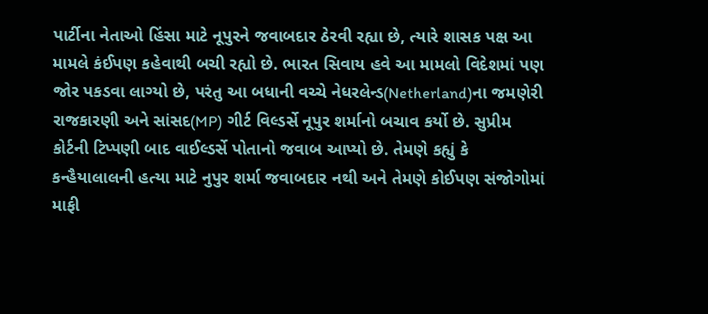પાર્ટીના નેતાઓ હિંસા માટે નૂપુરને જવાબદાર ઠેરવી રહ્યા છે, ત્યારે શાસક પક્ષ આ મામલે કંઈપણ કહેવાથી બચી રહ્યો છે. ભારત સિવાય હવે આ મામલો વિદેશમાં પણ જોર પકડવા લાગ્યો છે, પરંતુ આ બધાની વચ્ચે નેધરલેન્ડ(Netherland)ના જમણેરી રાજકારણી અને સાંસદ(MP) ગીર્ટ વિલ્ડર્સે નૂપુર શર્માનો બચાવ કર્યો છે. સુપ્રીમ કોર્ટની ટિપ્પણી બાદ વાઈલ્ડર્સે પોતાનો જવાબ આપ્યો છે. તેમણે કહ્યું કે કન્હૈયાલાલની હત્યા માટે નુપુર શર્મા જવાબદાર નથી અને તેમણે કોઈપણ સંજોગોમાં માફી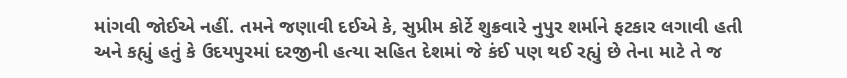માંગવી જોઈએ નહીં. તમને જણાવી દઈએ કે, સુપ્રીમ કોર્ટે શુક્રવારે નુપુર શર્માને ફટકાર લગાવી હતી અને કહ્યું હતું કે ઉદયપુરમાં દરજીની હત્યા સહિત દેશમાં જે કંઈ પણ થઈ રહ્યું છે તેના માટે તે જ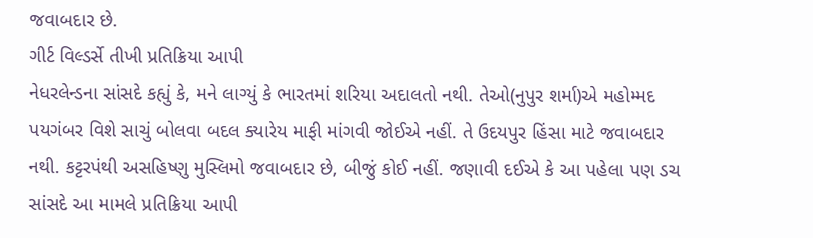જવાબદાર છે.
ગીર્ટ વિલ્ડર્સે તીખી પ્રતિક્રિયા આપી
નેધરલેન્ડના સાંસદે કહ્યું કે, મને લાગ્યું કે ભારતમાં શરિયા અદાલતો નથી. તેઓ(નુપુર શર્મા)એ મહોમ્મદ પયગંબર વિશે સાચું બોલવા બદલ ક્યારેય માફી માંગવી જોઈએ નહીં. તે ઉદયપુર હિંસા માટે જવાબદાર નથી. કટ્ટરપંથી અસહિષ્ણુ મુસ્લિમો જવાબદાર છે, બીજું કોઈ નહીં. જણાવી દઈએ કે આ પહેલા પણ ડચ સાંસદે આ મામલે પ્રતિક્રિયા આપી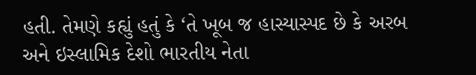હતી. તેમણે કહ્યું હતું કે ‘તે ખૂબ જ હાસ્યાસ્પદ છે કે અરબ અને ઇસ્લામિક દેશો ભારતીય નેતા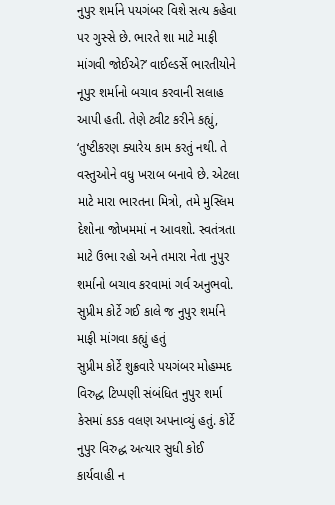નુપુર શર્માને પયગંબર વિશે સત્ય કહેવા પર ગુસ્સે છે. ભારતે શા માટે માફી માંગવી જોઈએ?’ વાઈલ્ડર્સે ભારતીયોને નૂપુર શર્માનો બચાવ કરવાની સલાહ આપી હતી. તેણે ટ્વીટ કરીને કહ્યું, ‘તુષ્ટીકરણ ક્યારેય કામ કરતું નથી. તે વસ્તુઓને વધુ ખરાબ બનાવે છે. એટલા માટે મારા ભારતના મિત્રો, તમે મુસ્લિમ દેશોના જોખમમાં ન આવશો. સ્વતંત્રતા માટે ઉભા રહો અને તમારા નેતા નુપુર શર્માનો બચાવ કરવામાં ગર્વ અનુભવો.
સુપ્રીમ કોર્ટે ગઈ કાલે જ નુપુર શર્માને માફી માંગવા કહ્યું હતું
સુપ્રીમ કોર્ટે શુક્રવારે પયગંબર મોહમ્મદ વિરુદ્ધ ટિપ્પણી સંબંધિત નુપુર શર્મા કેસમાં કડક વલણ અપનાવ્યું હતું. કોર્ટે નુપુર વિરુદ્ધ અત્યાર સુધી કોઈ કાર્યવાહી ન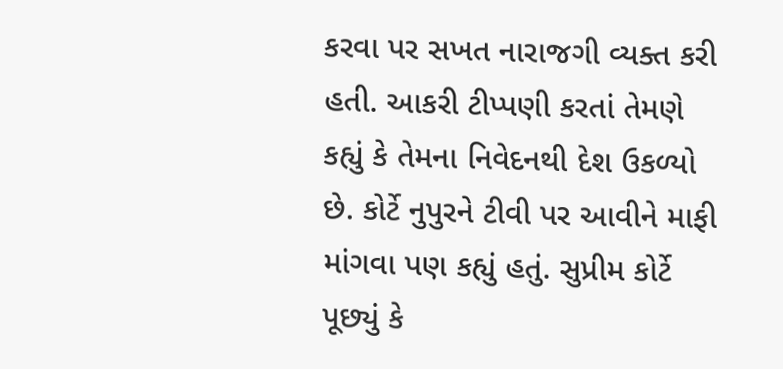કરવા પર સખત નારાજગી વ્યક્ત કરી હતી. આકરી ટીપ્પણી કરતાં તેમણે કહ્યું કે તેમના નિવેદનથી દેશ ઉકળ્યો છે. કોર્ટે નુપુરને ટીવી પર આવીને માફી માંગવા પણ કહ્યું હતું. સુપ્રીમ કોર્ટે પૂછ્યું કે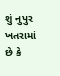શું નુપુર ખતરામાં છે કે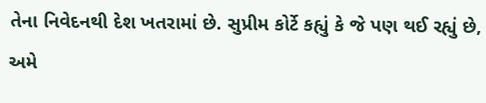તેના નિવેદનથી દેશ ખતરામાં છે. સુપ્રીમ કોર્ટે કહ્યું કે જે પણ થઈ રહ્યું છે, અમે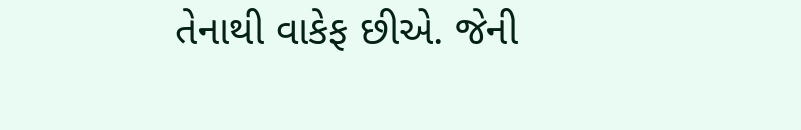તેનાથી વાકેફ છીએ. જેની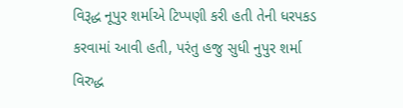વિરૂદ્ધ નૂપુર શર્માએ ટિપ્પણી કરી હતી તેની ધરપકડ કરવામાં આવી હતી, પરંતુ હજુ સુધી નુપુર શર્મા વિરુદ્ધ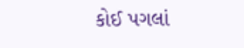કોઈ પગલાં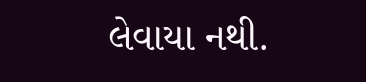લેવાયા નથી.